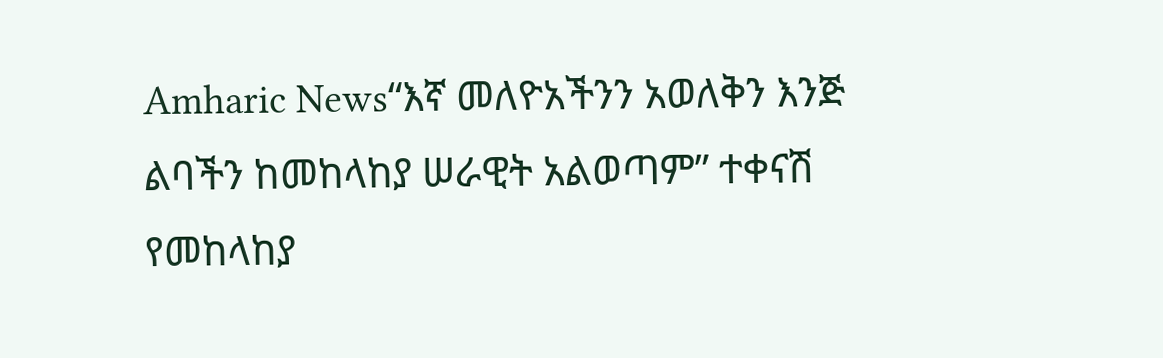Amharic News“እኛ መለዮአችንን አወለቅን እንጅ ልባችን ከመከላከያ ሠራዊት አልወጣም” ተቀናሽ የመከላከያ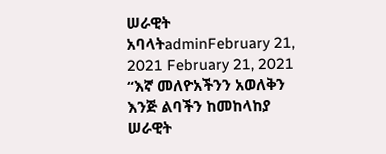ሠራዊት አባላትadminFebruary 21, 2021 February 21, 2021 “እኛ መለዮአችንን አወለቅን እንጅ ልባችን ከመከላከያ ሠራዊት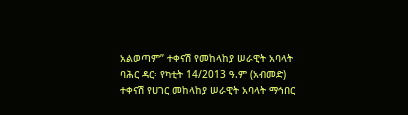አልወጣም” ተቀናሽ የመከላከያ ሠራዊት አባላት ባሕር ዳር፡ የካቲት 14/2013 ዓ.ም (አብመድ) ተቀናሽ የሀገር መከላከያ ሠራዊት አባላት ማኅበር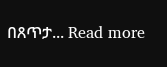በጸጥታ... Read more